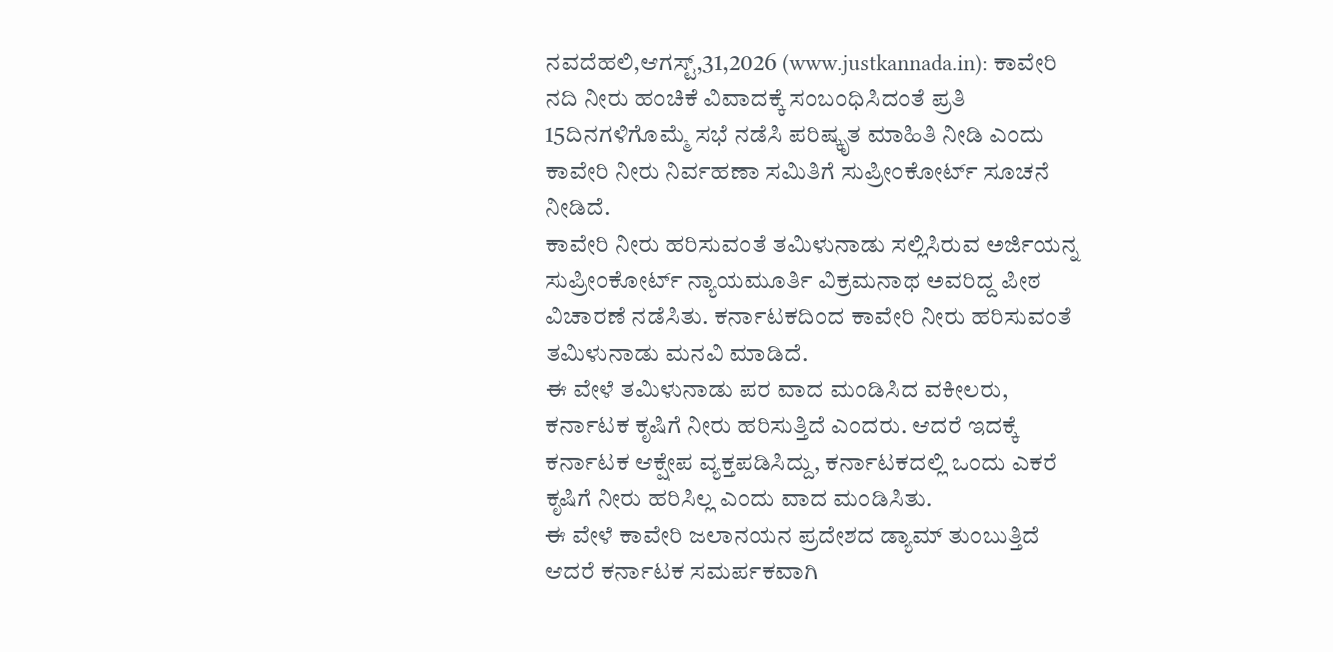ನವದೆಹಲಿ,ಆಗಸ್ಟ್,31,2026 (www.justkannada.in): ಕಾವೇರಿ ನದಿ ನೀರು ಹಂಚಿಕೆ ವಿವಾದಕ್ಕೆ ಸಂಬಂಧಿಸಿದಂತೆ ಪ್ರತಿ 15ದಿನಗಳಿಗೊಮ್ಮೆ ಸಭೆ ನಡೆಸಿ ಪರಿಷ್ಕೃತ ಮಾಹಿತಿ ನೀಡಿ ಎಂದು ಕಾವೇರಿ ನೀರು ನಿರ್ವಹಣಾ ಸಮಿತಿಗೆ ಸುಪ್ರೀಂಕೋರ್ಟ್ ಸೂಚನೆ ನೀಡಿದೆ.
ಕಾವೇರಿ ನೀರು ಹರಿಸುವಂತೆ ತಮಿಳುನಾಡು ಸಲ್ಲಿಸಿರುವ ಅರ್ಜಿಯನ್ನ ಸುಪ್ರೀಂಕೋರ್ಟ್ ನ್ಯಾಯಮೂರ್ತಿ ವಿಕ್ರಮನಾಥ ಅವರಿದ್ದ ಪೀಠ ವಿಚಾರಣೆ ನಡೆಸಿತು. ಕರ್ನಾಟಕದಿಂದ ಕಾವೇರಿ ನೀರು ಹರಿಸುವಂತೆ ತಮಿಳುನಾಡು ಮನವಿ ಮಾಡಿದೆ.
ಈ ವೇಳೆ ತಮಿಳುನಾಡು ಪರ ವಾದ ಮಂಡಿಸಿದ ವಕೀಲರು, ಕರ್ನಾಟಕ ಕೃಷಿಗೆ ನೀರು ಹರಿಸುತ್ತಿದೆ ಎಂದರು. ಆದರೆ ಇದಕ್ಕೆ ಕರ್ನಾಟಕ ಆಕ್ಷೇಪ ವ್ಯಕ್ತಪಡಿಸಿದ್ದು, ಕರ್ನಾಟಕದಲ್ಲಿ ಒಂದು ಎಕರೆ ಕೃಷಿಗೆ ನೀರು ಹರಿಸಿಲ್ಲ ಎಂದು ವಾದ ಮಂಡಿಸಿತು.
ಈ ವೇಳೆ ಕಾವೇರಿ ಜಲಾನಯನ ಪ್ರದೇಶದ ಡ್ಯಾಮ್ ತುಂಬುತ್ತಿದೆ ಆದರೆ ಕರ್ನಾಟಕ ಸಮರ್ಪಕವಾಗಿ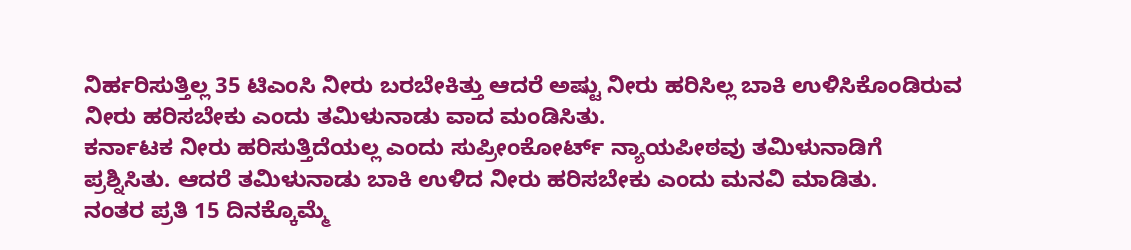ನಿರ್ಹರಿಸುತ್ತಿಲ್ಲ 35 ಟಿಎಂಸಿ ನೀರು ಬರಬೇಕಿತ್ತು ಆದರೆ ಅಷ್ಟು ನೀರು ಹರಿಸಿಲ್ಲ ಬಾಕಿ ಉಳಿಸಿಕೊಂಡಿರುವ ನೀರು ಹರಿಸಬೇಕು ಎಂದು ತಮಿಳುನಾಡು ವಾದ ಮಂಡಿಸಿತು.
ಕರ್ನಾಟಕ ನೀರು ಹರಿಸುತ್ತಿದೆಯಲ್ಲ ಎಂದು ಸುಪ್ರೀಂಕೋರ್ಟ್ ನ್ಯಾಯಪೀಠವು ತಮಿಳುನಾಡಿಗೆ ಪ್ರಶ್ನಿಸಿತು. ಆದರೆ ತಮಿಳುನಾಡು ಬಾಕಿ ಉಳಿದ ನೀರು ಹರಿಸಬೇಕು ಎಂದು ಮನವಿ ಮಾಡಿತು.
ನಂತರ ಪ್ರತಿ 15 ದಿನಕ್ಕೊಮ್ಮೆ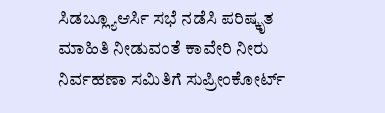ಸಿಡಬ್ಲ್ಯೂಆರ್ಸಿ ಸಭೆ ನಡೆಸಿ ಪರಿಷ್ಕೃತ ಮಾಹಿತಿ ನೀಡುವಂತೆ ಕಾವೇರಿ ನೀರು ನಿರ್ವಹಣಾ ಸಮಿತಿಗೆ ಸುಪ್ರೀಂಕೋರ್ಟ್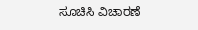ಸೂಚಿಸಿ ವಿಚಾರಣೆ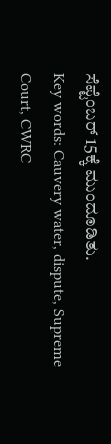ಸೆಪ್ಟೆಂಬರ್ 15ಕ್ಕೆ ಮುಂದೂಡಿತು.
Key words: Cauvery water, dispute, Supreme Court, CWRC